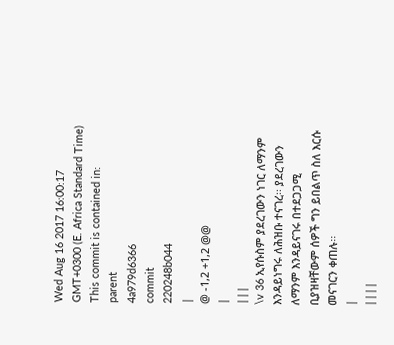Wed Aug 16 2017 16:00:17 GMT+0300 (E. Africa Standard Time)
This commit is contained in:
parent
4a979d6366
commit
220248b044
|
@ -1,2 +1,2 @@
|
|||
\v 36 ኢየሱስም ያደረገውን ነገር ለማንም እንዳይነግሩ ለሕዝቡ ተናገረ፡፡ ያደረገውን ለማንም እንዳይናገሩ በተደጋጋሚ ቢያዝዛቸውም ሰዎች ግን ይበልጥ ስለ እርሱ መናገርን ቀጠሉ፡፡
|
||||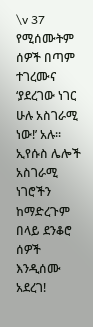\v 37 የሚሰሙትም ሰዎች በጣም ተገረሙና ‘ያደረገው ነገር ሁሉ አስገራሚ ነው!’ አሉ፡፡ ኢየሱስ ሌሎች አስገራሚ ነገሮችን ከማድረጉም በላይ ደንቆሮ ሰዎች እንዲሰሙ አደረገ!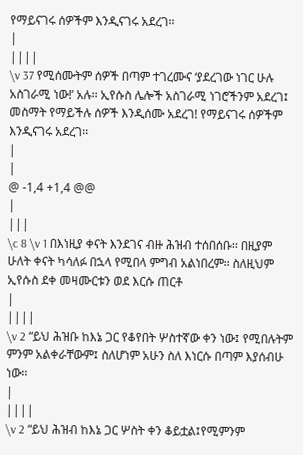የማይናገሩ ሰዎችም እንዲናገሩ አደረገ፡፡
|
||||
\v 37 የሚሰሙትም ሰዎች በጣም ተገረሙና ‘ያደረገው ነገር ሁሉ አስገራሚ ነው!’ አሉ፡፡ ኢየሱስ ሌሎች አስገራሚ ነገሮችንም አደረገ፤ መስማት የማይችሉ ሰዎች እንዲሰሙ አደረገ! የማይናገሩ ሰዎችም እንዲናገሩ አደረገ፡፡
|
|
@ -1,4 +1,4 @@
|
|||
\c 8 \v 1 በእነዚያ ቀናት እንደገና ብዙ ሕዝብ ተሰበሰቡ፡፡ በዚያም ሁለት ቀናት ካሳለፉ በኋላ የሚበላ ምግብ አልነበረም፡፡ ስለዚህም ኢየሱስ ደቀ መዛሙርቱን ወደ እርሱ ጠርቶ
|
||||
\v 2 “ይህ ሕዝቡ ከእኔ ጋር የቆየበት ሦስተኛው ቀን ነው፤ የሚበሉትም ምንም አልቀራቸውም፤ ስለሆነም አሁን ስለ እነርሱ በጣም እያሰብሁ ነው፡፡
|
||||
\v 2 “ይህ ሕዝብ ከእኔ ጋር ሦስት ቀን ቆይቷል፤የሚምንም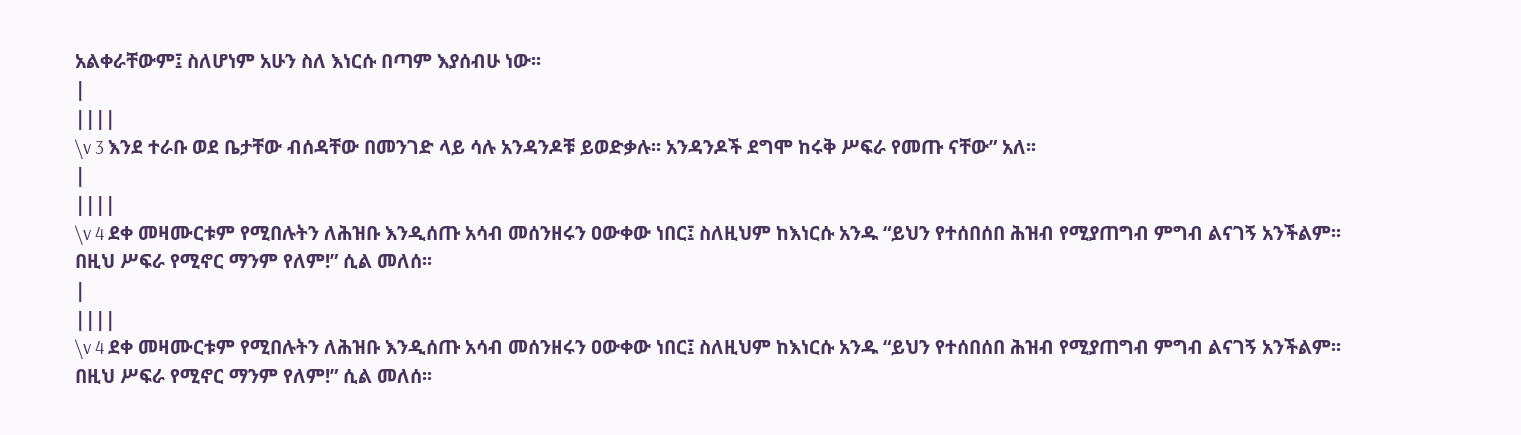አልቀራቸውም፤ ስለሆነም አሁን ስለ እነርሱ በጣም እያሰብሁ ነው፡፡
|
||||
\v 3 እንደ ተራቡ ወደ ቤታቸው ብሰዳቸው በመንገድ ላይ ሳሉ አንዳንዶቹ ይወድቃሉ፡፡ አንዳንዶች ደግሞ ከሩቅ ሥፍራ የመጡ ናቸው” አለ፡፡
|
||||
\v 4 ደቀ መዛሙርቱም የሚበሉትን ለሕዝቡ እንዲሰጡ አሳብ መሰንዘሩን ዐውቀው ነበር፤ ስለዚህም ከእነርሱ አንዱ “ይህን የተሰበሰበ ሕዝብ የሚያጠግብ ምግብ ልናገኝ አንችልም፡፡ በዚህ ሥፍራ የሚኖር ማንም የለም!” ሲል መለሰ፡፡
|
||||
\v 4 ደቀ መዛሙርቱም የሚበሉትን ለሕዝቡ እንዲሰጡ አሳብ መሰንዘሩን ዐውቀው ነበር፤ ስለዚህም ከእነርሱ አንዱ “ይህን የተሰበሰበ ሕዝብ የሚያጠግብ ምግብ ልናገኝ አንችልም፡፡ በዚህ ሥፍራ የሚኖር ማንም የለም!” ሲል መለሰ፡፡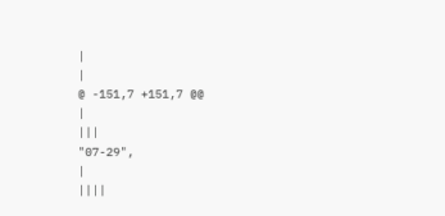|
|
@ -151,7 +151,7 @@
|
|||
"07-29",
|
||||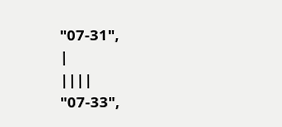"07-31",
|
||||
"07-33",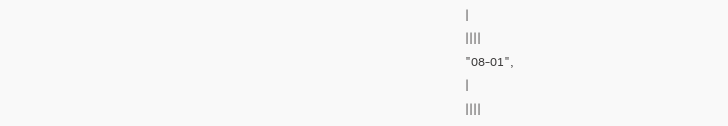|
||||
"08-01",
|
||||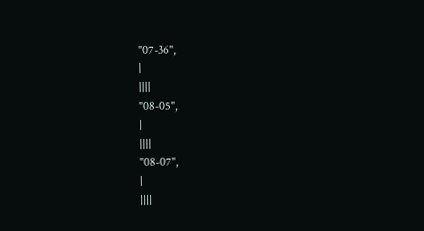"07-36",
|
||||
"08-05",
|
||||
"08-07",
|
||||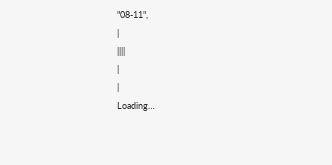"08-11",
|
||||
|
|
Loading…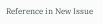Reference in New Issue